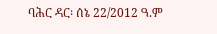ባሕር ዳር፡ ሰኔ 22/2012 ዓ.ም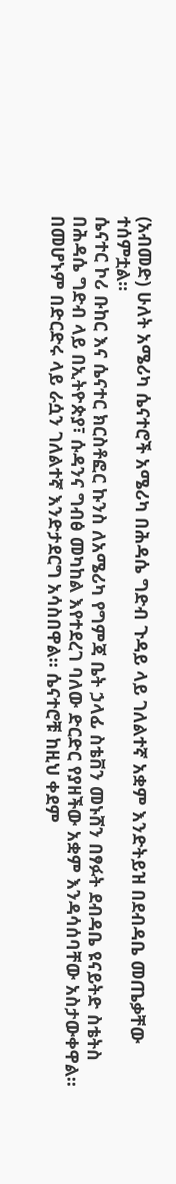(አብመድ) ሁለት አሜሪካ ሴናተሮች አሜሪካ በሕዳሴ ግድብ ጉዳይ ላይ ገለልተኛ አቋም እንድትይዝ በደብዳቤ መጤቃቸው ተሰምቷል፡፡
ሴናተር ኮሪ ቡከር እና ሴናተር ክርስቶፎር ኩንስ ለአሜሪካ የግምጃ ቤት ኃላፊ ስቴቨን መኑሸን በፃፉት ደብዳቤ ዩናይትድ ስቴትስ በሕዳሴ ግድብ ላይ በኢትዮጵያ፣ ሱዳንና ግብፅ መካከል እየተደረገ ባለው ድርድር የያዘችው አቋም እንዳሳሰባቸው አስታውቀዋል፡፡ በመሆኑም በድርድሩ ላይ ራሷን ገለልተኛ እንድታደርግ አሳስበዋል። ሴናተሮቹ ከዚህ ቀደም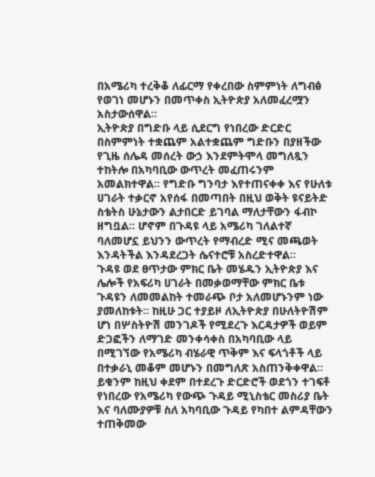በአሜሪካ ተረቅቆ ለፊርማ የቀረበው ስምምነት ለግብፅ የወገነ መሆኑን በመጥቀስ ኢትዮጵያ አለመፈረሟን አስታውሰዋል።
ኢትዮጵያ በግድቡ ላይ ሲደርግ የነበረው ድርድር በስምምነት ተቋጨም አልተቋጨም ግድቡን በያዘችው የጊዜ ሰሌዳ መሰረት ውኃ እንደምትሞላ መግለጿን ተከትሎ በአካባቢው ውጥረት መፈጠሩንም አመልክተዋል፡፡ የግድቡ ግንባታ እየተጠናቀቀ እና የሁለቱ ሀገራት ተቃርኖ አየሰፋ በመጣበት በዚህ ወቅት ዩናይትድ ስቴትስ ሁኔታውን ልታበርድ ይገባል ማለታቸውን ፋብኮ ዘግቧል፡፡ ሆኖም በጉዳዩ ላይ አሜሪካ ገለልተኛ ባለመሆኗ ይህንን ውጥረት የማብረድ ሚና መጫወት እንዳትችል እንዳደረጋት ሴናተሮቹ አስረድተዋል።
ጉዳዩ ወደ ፀጥታው ምክር ቤት መሄዱን ኢትዮጵያ እና ሌሎች የአፍሪካ ሀገራት በመቃወማቸው ምክር ቤቱ ጉዳዩን ለመመልከት ተመራጭ ቦታ አለመሆኑንም ነው ያመለከቱት። ከዚሁ ጋር ተያይዞ ለኢትዮጵያ በሁለትዮሽም ሆነ በሦስትዮሽ መንገዶች የሚደረጉ እርዳታዎች ወይም ድጋፎችን ለማገድ መንቀሳቀስ በአካባቢው ላይ በሚገኘው የአሜሪካ ብሄራዊ ጥቅም እና ፍላጎቶች ላይ በተቃራኒ መቆም መሆኑን በመግለጽ አስጠንቅቀዋል።
ይቁንም ከዚህ ቀደም በተደረጉ ድርድሮች ወደጎን ተገፍቶ የነበረው የአሜሪካ የውጭ ጉዳይ ሚኒስቴር መስሪያ ቤት እና ባለሙያዎቹ ስለ አካባቢው ጉዳይ የካበተ ልምዳቸውን ተጠቅመው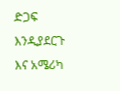ድጋፍ እንዲያደርጉ እና አሜሪካ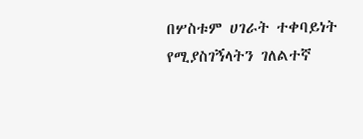በሦስቱም ሀገራት ተቀባይነት የሚያስገኝላትን ገለልተኛ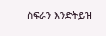ስፍራን እንድትይዝ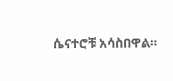ሴናተሮቹ አሳስበዋል።